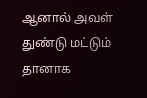ஆனால் அவள் துண்டு மட்டும் தானாக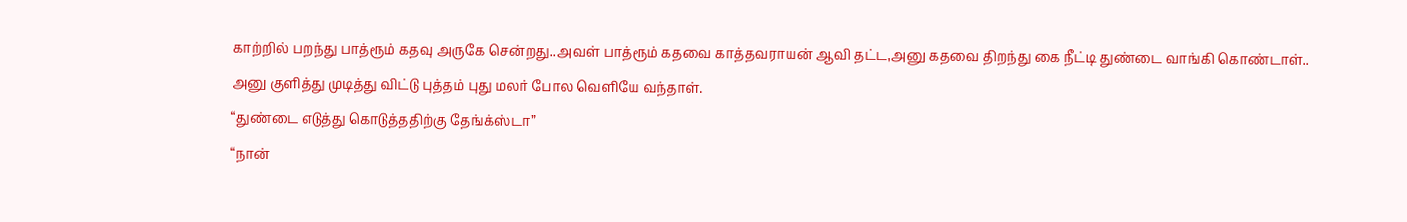காற்றில் பறந்து பாத்ரூம் கதவு அருகே சென்றது..அவள் பாத்ரூம் கதவை காத்தவராயன் ஆவி தட்ட,அனு கதவை திறந்து கை நீட்டி துண்டை வாங்கி கொண்டாள்..
அனு குளித்து முடித்து விட்டு புத்தம் புது மலர் போல வெளியே வந்தாள்.
“துண்டை எடுத்து கொடுத்ததிற்கு தேங்க்ஸ்டா”
“நான்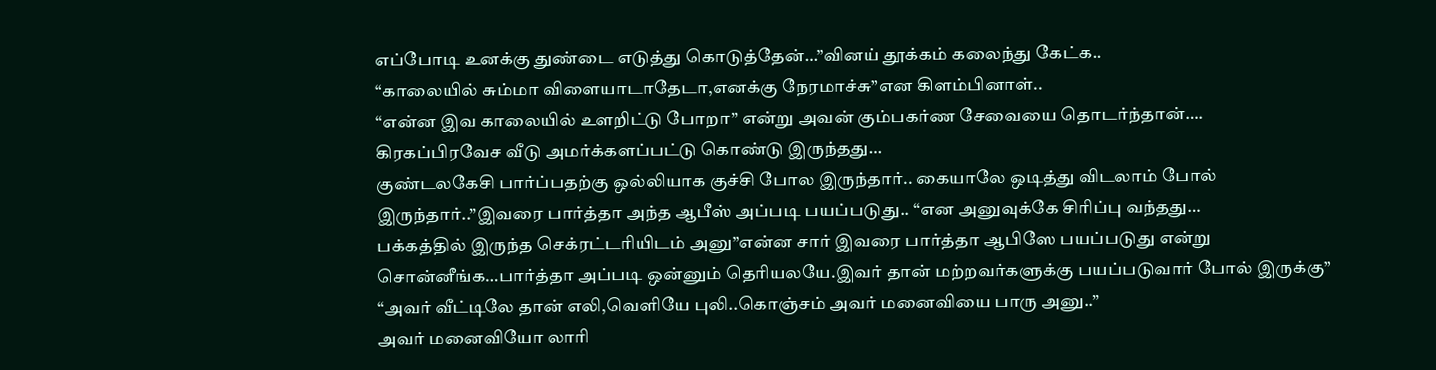எப்போடி உனக்கு துண்டை எடுத்து கொடுத்தேன்…”வினய் தூக்கம் கலைந்து கேட்க..
“காலையில் சும்மா விளையாடாதேடா,எனக்கு நேரமாச்சு”என கிளம்பினாள்..
“என்ன இவ காலையில் உளறிட்டு போறா” என்று அவன் கும்பகர்ண சேவையை தொடர்ந்தான்….
கிரகப்பிரவேச வீடு அமர்க்களப்பட்டு கொண்டு இருந்தது…
குண்டலகேசி பார்ப்பதற்கு ஒல்லியாக குச்சி போல இருந்தார்.. கையாலே ஒடித்து விடலாம் போல் இருந்தார்..”இவரை பார்த்தா அந்த ஆபீஸ் அப்படி பயப்படுது.. “என அனுவுக்கே சிரிப்பு வந்தது…
பக்கத்தில் இருந்த செக்ரட்டரியிடம் அனு”என்ன சார் இவரை பார்த்தா ஆபிஸே பயப்படுது என்று சொன்னீங்க…பார்த்தா அப்படி ஒன்னும் தெரியலயே.இவர் தான் மற்றவர்களுக்கு பயப்படுவார் போல் இருக்கு”
“அவர் வீட்டிலே தான் எலி,வெளியே புலி..கொஞ்சம் அவர் மனைவியை பாரு அனு..”
அவர் மனைவியோ லாரி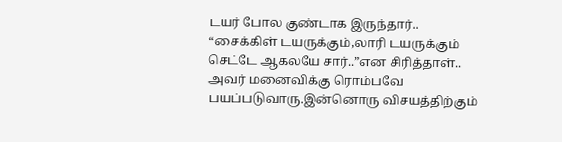டயர் போல குண்டாக இருந்தார்..
“சைக்கிள் டயருக்கும்,லாரி டயருக்கும் செட்டே ஆகலயே சார்..”என சிரித்தாள்..
அவர் மனைவிக்கு ரொம்பவே பயப்படுவாரு.இன்னொரு விசயத்திற்கும்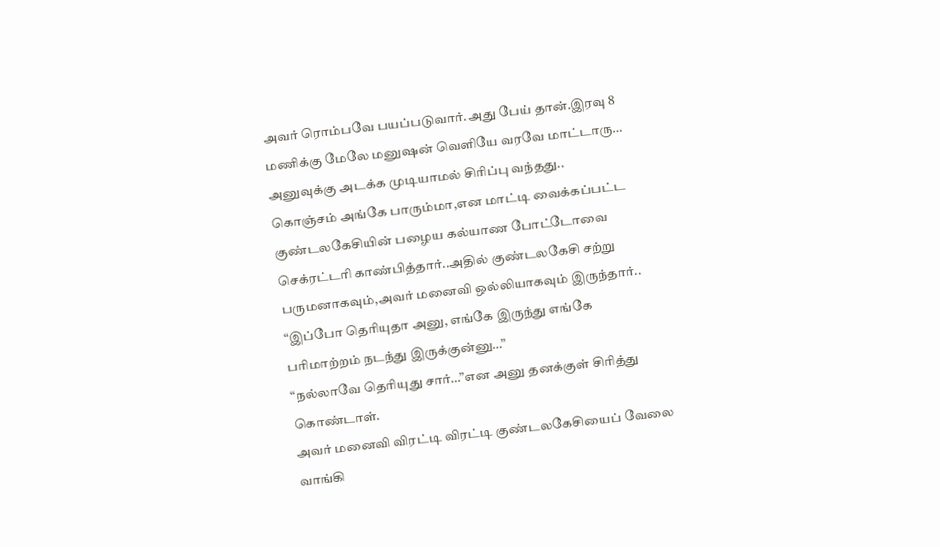அவர் ரொம்பவே பயப்படுவார்.அது பேய் தான்.இரவு 8 மணிக்கு மேலே மனுஷன் வெளியே வரவே மாட்டாரு…
அனுவுக்கு அடக்க முடியாமல் சிரிப்பு வந்தது..
கொஞ்சம் அங்கே பாரும்மா,என மாட்டி வைக்கப்பட்ட குண்டலகேசியின் பழைய கல்யாண போட்டோவை செக்ரட்டரி காண்பித்தார்..அதில் குண்டலகேசி சற்று பருமனாகவும்,அவர் மனைவி ஒல்லியாகவும் இருந்தார்..
“இப்போ தெரியுதா அனு, எங்கே இருந்து எங்கே பரிமாற்றம் நடந்து இருக்குன்னு…”
“நல்லாவே தெரியுது சார்…”என அனு தனக்குள் சிரித்து கொண்டாள்.
அவர் மனைவி விரட்டி விரட்டி குண்டலகேசியைப் வேலை வாங்கி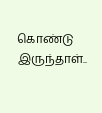கொண்டு இருந்தாள்..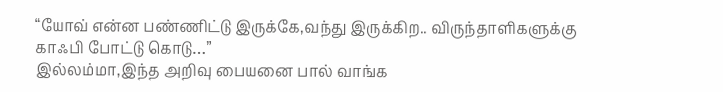“யோவ் என்ன பண்ணிட்டு இருக்கே,வந்து இருக்கிற.. விருந்தாளிகளுக்கு காஃபி போட்டு கொடு…”
இல்லம்மா,இந்த அறிவு பையனை பால் வாங்க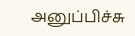அனுப்பிச்சு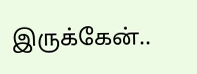இருக்கேன்..